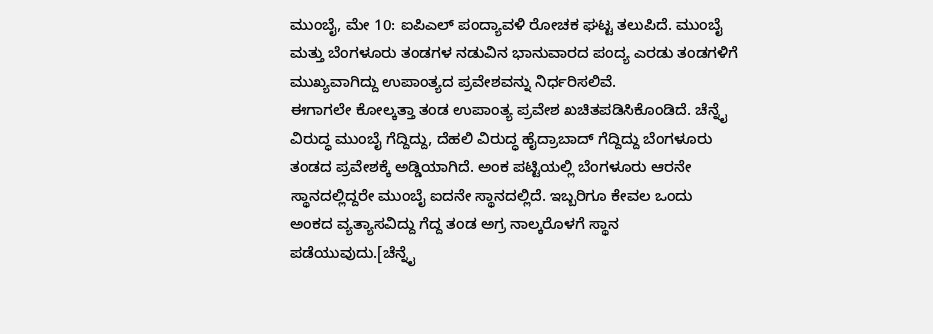ಮುಂಬೈ, ಮೇ 10: ಐಪಿಎಲ್ ಪಂದ್ಯಾವಳಿ ರೋಚಕ ಘಟ್ಟ ತಲುಪಿದೆ. ಮುಂಬೈ ಮತ್ತು ಬೆಂಗಳೂರು ತಂಡಗಳ ನಡುವಿನ ಭಾನುವಾರದ ಪಂದ್ಯ ಎರಡು ತಂಡಗಳಿಗೆ ಮುಖ್ಯವಾಗಿದ್ದು ಉಪಾಂತ್ಯದ ಪ್ರವೇಶವನ್ನು ನಿರ್ಧರಿಸಲಿವೆ.
ಈಗಾಗಲೇ ಕೋಲ್ಕತ್ತಾ ತಂಡ ಉಪಾಂತ್ಯ ಪ್ರವೇಶ ಖಚಿತಪಡಿಸಿಕೊಂಡಿದೆ. ಚೆನ್ನೈ ವಿರುದ್ಧ ಮುಂಬೈ ಗೆದ್ದಿದ್ದು, ದೆಹಲಿ ವಿರುದ್ಧ ಹೈದ್ರಾಬಾದ್ ಗೆದ್ದಿದ್ದು ಬೆಂಗಳೂರು ತಂಡದ ಪ್ರವೇಶಕ್ಕೆ ಅಡ್ಡಿಯಾಗಿದೆ. ಅಂಕ ಪಟ್ಟಿಯಲ್ಲಿ ಬೆಂಗಳೂರು ಆರನೇ ಸ್ಥಾನದಲ್ಲಿದ್ದರೇ ಮುಂಬೈ ಐದನೇ ಸ್ಥಾನದಲ್ಲಿದೆ. ಇಬ್ಬರಿಗೂ ಕೇವಲ ಒಂದು ಅಂಕದ ವ್ಯತ್ಯಾಸವಿದ್ದು ಗೆದ್ದ ತಂಡ ಅಗ್ರ ನಾಲ್ಕರೊಳಗೆ ಸ್ಥಾನ ಪಡೆಯುವುದು.[ಚೆನ್ನೈ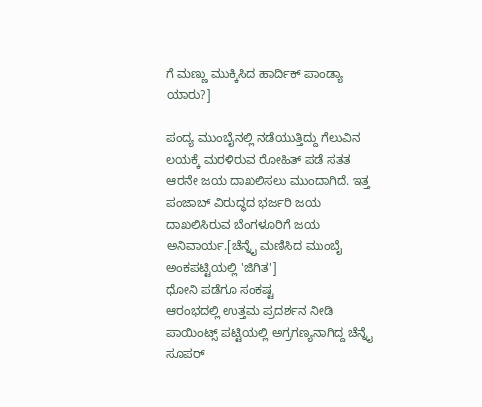ಗೆ ಮಣ್ಣು ಮುಕ್ಕಿಸಿದ ಹಾರ್ದಿಕ್ ಪಾಂಡ್ಯಾ ಯಾರು?]

ಪಂದ್ಯ ಮುಂಬೈನಲ್ಲಿ ನಡೆಯುತ್ತಿದ್ದು ಗೆಲುವಿನ ಲಯಕ್ಕೆ ಮರಳಿರುವ ರೋಹಿತ್ ಪಡೆ ಸತತ ಆರನೇ ಜಯ ದಾಖಲಿಸಲು ಮುಂದಾಗಿದೆ. ಇತ್ತ ಪಂಜಾಬ್ ವಿರುದ್ಧದ ಭರ್ಜರಿ ಜಯ ದಾಖಲಿಸಿರುವ ಬೆಂಗಳೂರಿಗೆ ಜಯ ಅನಿವಾರ್ಯ.[ಚೆನ್ನೈ ಮಣಿಸಿದ ಮುಂಬೈ ಅಂಕಪಟ್ಟಿಯಲ್ಲಿ 'ಜಿಗಿತ']
ಧೋನಿ ಪಡೆಗೂ ಸಂಕಷ್ಟ
ಆರಂಭದಲ್ಲಿ ಉತ್ತಮ ಪ್ರದರ್ಶನ ನೀಡಿ ಪಾಯಿಂಟ್ಸ್ ಪಟ್ಟಿಯಲ್ಲಿ ಅಗ್ರಗಣ್ಯನಾಗಿದ್ದ ಚೆನ್ನೈ ಸೂಪರ್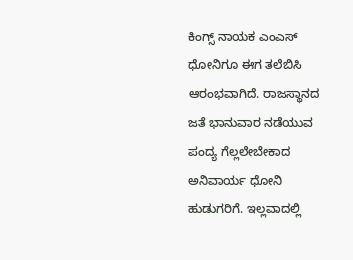ಕಿಂಗ್ಸ್ ನಾಯಕ ಎಂಎಸ್ ಧೋನಿಗೂ ಈಗ ತಲೆಬಿಸಿ ಆರಂಭವಾಗಿದೆ. ರಾಜಸ್ಥಾನದ ಜತೆ ಭಾನುವಾರ ನಡೆಯುವ ಪಂದ್ಯ ಗೆಲ್ಲಲೇಬೇಕಾದ ಅನಿವಾರ್ಯ ಧೋನಿ ಹುಡುಗರಿಗೆ. ಇಲ್ಲವಾದಲ್ಲಿ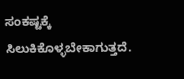ಸಂಕಷ್ಟಕ್ಕೆ ಸಿಲುಕಿಕೊಳ್ಳಬೇಕಾಗುತ್ತದೆ.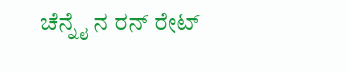ಚೆನ್ನೈ ನ ರನ್ ರೇಟ್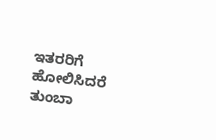ಇತರರಿಗೆ ಹೋಲಿಸಿದರೆ ತುಂಬಾ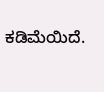ಕಡಿಮೆಯಿದೆ.